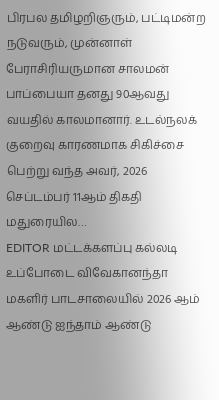பிரபல தமிழறிஞரும், பட்டிமன்ற நடுவரும், முன்னாள் பேராசிரியருமான சாலமன் பாப்பையா தனது 90ஆவது வயதில் காலமானார். உடல்நலக் குறைவு காரணமாக சிகிச்சை பெற்று வந்த அவர், 2026 செப்டம்பர் 11ஆம் திகதி மதுரையில…
EDITOR மட்டக்களப்பு கல்லடி உப்போடை விவேகானந்தா மகளிர் பாடசாலையில் 2026 ஆம் ஆண்டு ஐந்தாம் ஆண்டு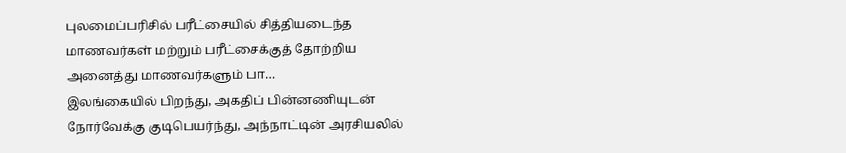புலமைப்பரிசில் பரீட்சையில் சித்தியடைந்த மாணவர்கள் மற்றும் பரீட்சைக்குத் தோற்றிய அனைத்து மாணவர்களும் பா…
இலங்கையில் பிறந்து, அகதிப் பின்னணியுடன் நோர்வேக்கு குடிபெயர்ந்து, அந்நாட்டின் அரசியலில்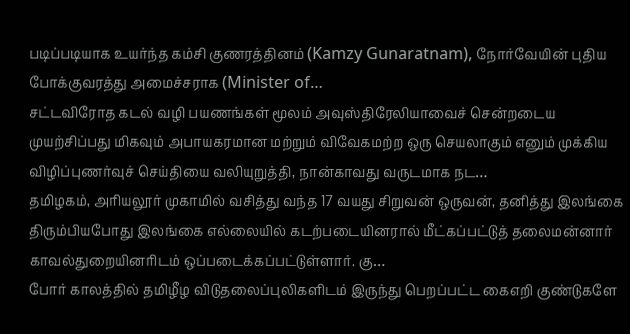படிப்படியாக உயர்ந்த கம்சி குணரத்தினம் (Kamzy Gunaratnam), நோர்வேயின் புதிய போக்குவரத்து அமைச்சராக (Minister of…
சட்டவிரோத கடல் வழி பயணங்கள் மூலம் அவுஸ்திரேலியாவைச் சென்றடைய முயற்சிப்பது மிகவும் அபாயகரமான மற்றும் விவேகமற்ற ஒரு செயலாகும் எனும் முக்கிய விழிப்புணர்வுச் செய்தியை வலியுறுத்தி, நான்காவது வருடமாக நட…
தமிழகம், அரியலூர் முகாமில் வசித்து வந்த 17 வயது சிறுவன் ஒருவன், தனித்து இலங்கை திரும்பியபோது இலங்கை எல்லையில் கடற்படையினரால் மீட்கப்பட்டுத் தலைமன்னார் காவல்துறையினரிடம் ஒப்படைக்கப்பட்டுள்ளார். கு…
போர் காலத்தில் தமிழீழ விடுதலைப்புலிகளிடம் இருந்து பெறப்பட்ட கைஎறி குண்டுகளே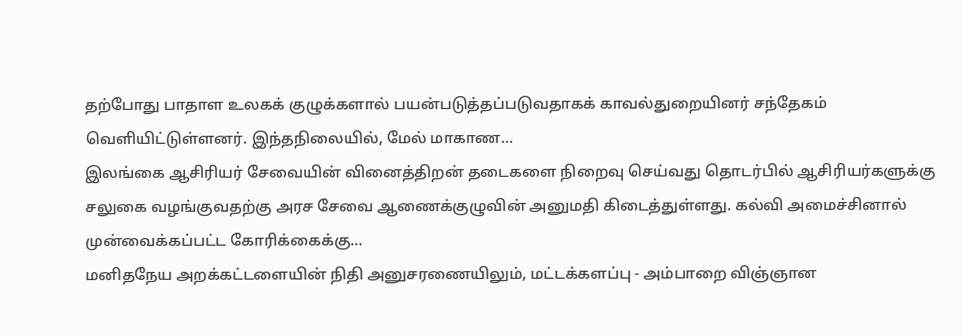தற்போது பாதாள உலகக் குழுக்களால் பயன்படுத்தப்படுவதாகக் காவல்துறையினர் சந்தேகம் வெளியிட்டுள்ளனர். இந்தநிலையில், மேல் மாகாண…
இலங்கை ஆசிரியர் சேவையின் வினைத்திறன் தடைகளை நிறைவு செய்வது தொடர்பில் ஆசிரியர்களுக்கு சலுகை வழங்குவதற்கு அரச சேவை ஆணைக்குழுவின் அனுமதி கிடைத்துள்ளது. கல்வி அமைச்சினால் முன்வைக்கப்பட்ட கோரிக்கைக்கு…
மனிதநேய அறக்கட்டளையின் நிதி அனுசரணையிலும், மட்டக்களப்பு - அம்பாறை விஞ்ஞான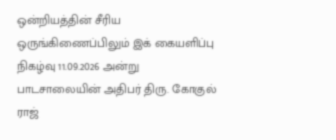ஒன்றியத்தின் சீரிய ஒருங்கிணைப்பிலும் இக் கையளிப்பு நிகழ்வு 11.09.2026 அன்று பாடசாலையின் அதிபர் திரு. கோகுல் ராஜ்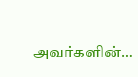அவர்களின்…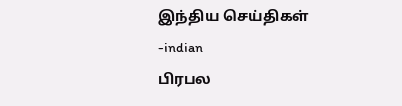இந்திய செய்திகள் -indian
பிரபல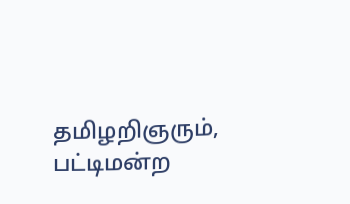தமிழறிஞரும், பட்டிமன்ற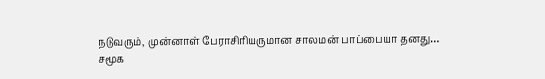நடுவரும், முன்னாள் பேராசிரியருமான சாலமன் பாப்பையா தனது…
சமூக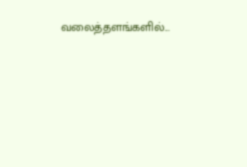வலைத்தளங்களில்...